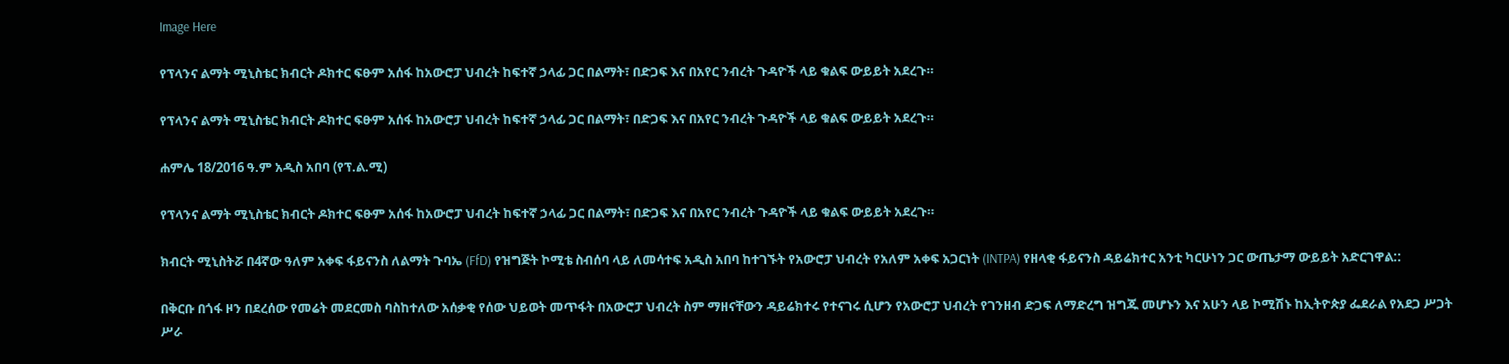Image Here

የፕላንና ልማት ሚኒስቴር ክብርት ዶክተር ፍፁም አሰፋ ከአውሮፓ ህብረት ከፍተኛ ኃላፊ ጋር በልማት፣ በድጋፍ እና በአየር ንብረት ጉዳዮች ላይ ቁልፍ ውይይት አደረጉ።

የፕላንና ልማት ሚኒስቴር ክብርት ዶክተር ፍፁም አሰፋ ከአውሮፓ ህብረት ከፍተኛ ኃላፊ ጋር በልማት፣ በድጋፍ እና በአየር ንብረት ጉዳዮች ላይ ቁልፍ ውይይት አደረጉ።

ሐምሌ 18/2016 ዓ.ም አዲስ አበባ (የፕ.ል.ሚ)

የፕላንና ልማት ሚኒስቴር ክብርት ዶክተር ፍፁም አሰፋ ከአውሮፓ ህብረት ከፍተኛ ኃላፊ ጋር በልማት፣ በድጋፍ እና በአየር ንብረት ጉዳዮች ላይ ቁልፍ ውይይት አደረጉ።

ክብርት ሚኒስትሯ በ4ኛው ዓለም አቀፍ ፋይናንስ ለልማት ጉባኤ (FfD) የዝግጅት ኮሚቴ ስብሰባ ላይ ለመሳተፍ አዲስ አበባ ከተገኙት የአውሮፓ ህብረት የአለም አቀፍ አጋርነት (INTPA) የዘላቂ ፋይናንስ ዳይሬክተር አንቲ ካርሁነን ጋር ውጤታማ ውይይት አድርገዋል::

በቅርቡ በጎፋ ዞን በደረሰው የመሬት መደርመስ ባስከተለው አሰቃቂ የሰው ህይወት መጥፋት በአውሮፓ ህብረት ስም ማዘናቸውን ዳይሬክተሩ የተናገሩ ሲሆን የአውሮፓ ህብረት የገንዘብ ድጋፍ ለማድረግ ዝግጁ መሆኑን እና አሁን ላይ ኮሚሽኑ ከኢትዮጵያ ፌደራል የአደጋ ሥጋት ሥራ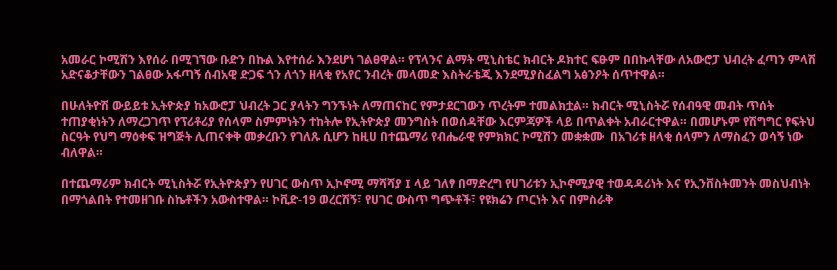አመራር ኮሚሽን እየሰራ በሚገኘው ቡድን በኩል እየተሰራ እንደሆነ ገልፀዋል። የፕላንና ልማት ሚኒስቴር ክብርት ዶክተር ፍፁም በበኩላቸው ለአውሮፓ ህብረት ፈጣን ምላሽ አድናቆታቸውን ገልፀው አፋጣኝ ሰብአዊ ድጋፍ ጎን ለጎን ዘላቂ የአየር ንብረት መላመድ እስትራቴጂ እንደሚያስፈልግ አፅንዖት ሰጥተዋል።

በሁለትዮሽ ውይይቱ ኢትዮጵያ ከአውሮፓ ህብረት ጋር ያላትን ግንኙነት ለማጠናከር የምታደርገውን ጥረትም ተመልክቷል። ክብርት ሚኒስትሯ የሰብዓዊ መብት ጥሰት ተጠያቂነትን ለማረጋገጥ የፕሪቶሪያ የሰላም ስምምነትን ተከትሎ የኢትዮጵያ መንግስት በወሰዳቸው እርምጃዎች ላይ በጥልቀት አብራርተዋል። በመሆኑም የሽግግር የፍትህ ስርዓት የህግ ማዕቀፍ ዝግጅት ሊጠናቀቅ መቃረቡን የገለጹ ሲሆን ከዚሀ በተጨማሪ የብሔራዊ የምክክር ኮሚሽን መቋቋሙ  በአገሪቱ ዘላቂ ሰላምን ለማስፈን ወሳኝ ነው ብለዋል።

በተጨማሪም ክብርት ሚኒስትሯ የኢትዮጵያን የሀገር ውስጥ ኢኮኖሚ ማሻሻያ I ላይ ገለፃ በማድረግ የሀገሪቱን ኢኮኖሚያዊ ተወዳዳሪነት እና የኢንቨስትመንት መስህብነት በማጎልበት የተመዘገቡ ስኬቶችን አውስተዋል። ኮቪድ-19 ወረርሽኝ፣ የሀገር ውስጥ ግጭቶች፣ የዩክሬን ጦርነት እና በምስራቅ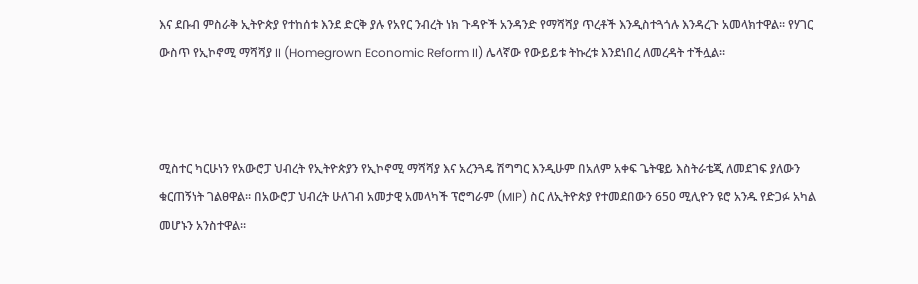እና ደቡብ ምስራቅ ኢትዮጵያ የተከሰቱ እንደ ድርቅ ያሉ የአየር ንብረት ነክ ጉዳዮች አንዳንድ የማሻሻያ ጥረቶች እንዲስተጓጎሉ እንዳረጉ አመላክተዋል፡፡ የሃገር ውስጥ የኢኮኖሚ ማሻሻያ II (Homegrown Economic Reform II) ሌላኛው የውይይቱ ትኩረቱ እንደነበረ ለመረዳት ተችሏል።



ሚስተር ካርሁነን የአውሮፓ ህብረት የኢትዮጵያን የኢኮኖሚ ማሻሻያ እና አረንጓዴ ሽግግር እንዲሁም በአለም አቀፍ ጌትዌይ እስትራቴጂ ለመደገፍ ያለውን ቁርጠኝነት ገልፀዋል። በአውሮፓ ህብረት ሁለገብ አመታዊ አመላካች ፕሮግራም (MIP) ስር ለኢትዮጵያ የተመደበውን 650 ሚሊዮን ዩሮ አንዱ የድጋፉ አካል መሆኑን አንስተዋል።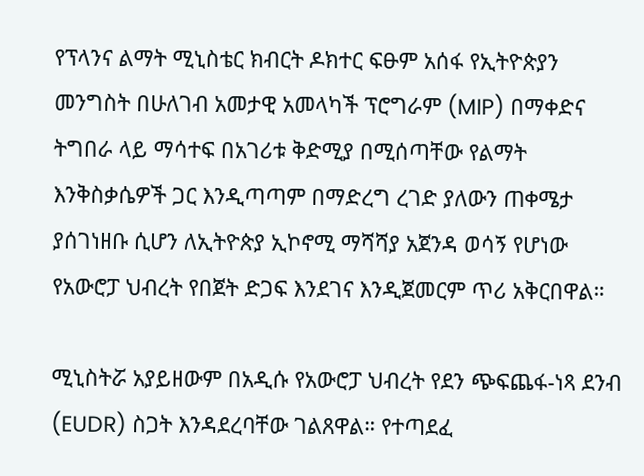የፕላንና ልማት ሚኒስቴር ክብርት ዶክተር ፍፁም አሰፋ የኢትዮጵያን መንግስት በሁለገብ አመታዊ አመላካች ፕሮግራም (MIP) በማቀድና ትግበራ ላይ ማሳተፍ በአገሪቱ ቅድሚያ በሚሰጣቸው የልማት እንቅስቃሴዎች ጋር እንዲጣጣም በማድረግ ረገድ ያለውን ጠቀሜታ ያሰገነዘቡ ሲሆን ለኢትዮጵያ ኢኮኖሚ ማሻሻያ አጀንዳ ወሳኝ የሆነው የአውሮፓ ህብረት የበጀት ድጋፍ እንደገና እንዲጀመርም ጥሪ አቅርበዋል።

ሚኒስትሯ አያይዘውም በአዲሱ የአውሮፓ ህብረት የደን ጭፍጨፋ-ነጻ ደንብ (EUDR) ስጋት እንዳደረባቸው ገልጸዋል። የተጣደፈ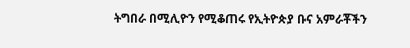ትግበራ በሚሊዮን የሚቆጠሩ የኢትዮጵያ ቡና አምራቾችን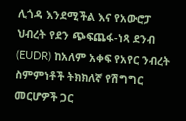ሊጎዳ እንደሚችል እና የአውሮፓ ህብረት የደን ጭፍጨፋ-ነጻ ደንብ (EUDR) ከአለም አቀፍ የአየር ንብረት ስምምነቶች ትክክለኛ የሽግግር መርሆዎች ጋር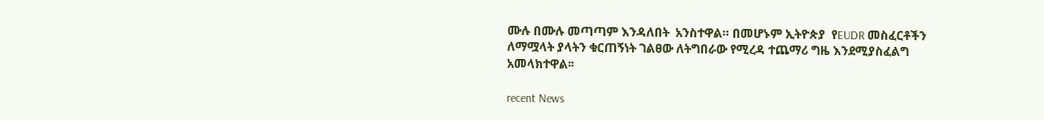ሙሉ በሙሉ መጣጣም እንዳለበት  አንስተዋል። በመሆኑም ኢትዮጵያ  የEUDR መስፈርቶችን ለማሟላት ያላትን ቁርጠኝነት ገልፀው ለትግበራው የሚረዳ ተጨማሪ ግዜ እንደሚያስፈልግ አመላክተዋል፡፡

recent News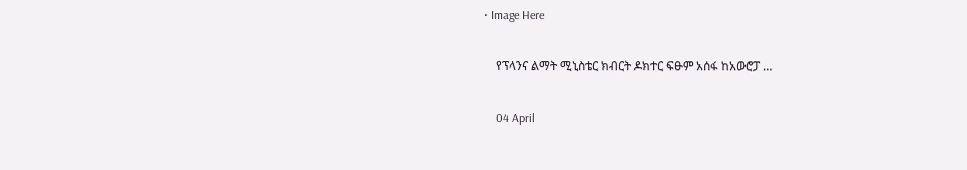• Image Here

    የፕላንና ልማት ሚኒስቴር ክብርት ዶክተር ፍፁም አሰፋ ከአውሮፓ …

    04 April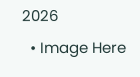2026
  • Image Here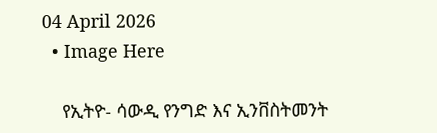04 April 2026
  • Image Here

    የኢትዮ- ሳውዲ የንግድ እና ኢንቨስትመንት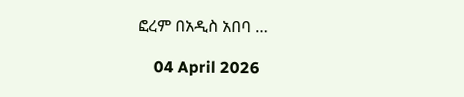ፎረም በአዲስ አበባ …

    04 April 2026